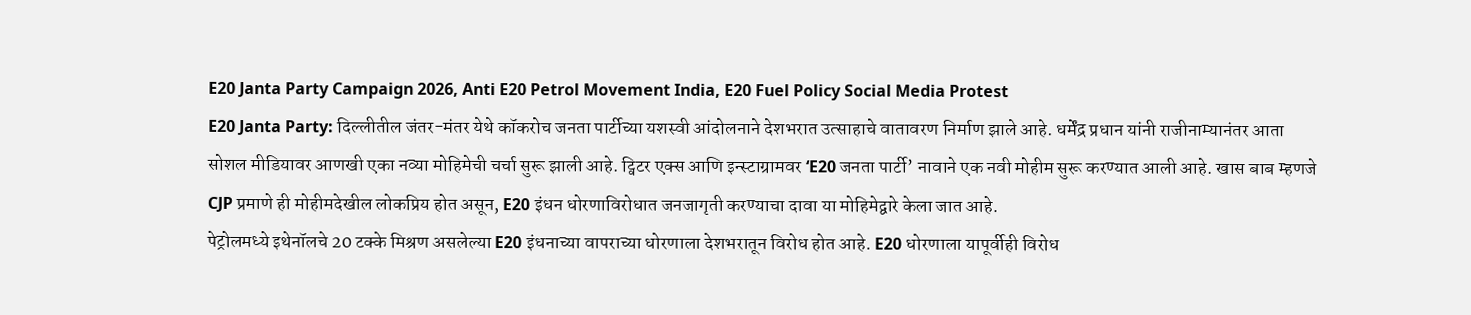E20 Janta Party Campaign 2026, Anti E20 Petrol Movement India, E20 Fuel Policy Social Media Protest
E20 Janta Party: दिल्लीतील जंतर-मंतर येथे कॉकरोच जनता पार्टीच्या यशस्वी आंदोलनाने देशभरात उत्साहाचे वातावरण निर्माण झाले आहे. धर्मेंद्र प्रधान यांनी राजीनाम्यानंतर आता सोशल मीडियावर आणखी एका नव्या मोहिमेची चर्चा सुरू झाली आहे. ट्विटर एक्स आणि इन्स्टाग्रामवर ‘E20 जनता पार्टी’ नावाने एक नवी मोहीम सुरू करण्यात आली आहे. खास बाब म्हणजे CJP प्रमाणे ही मोहीमदेखील लोकप्रिय होत असून, E20 इंधन धोरणाविरोधात जनजागृती करण्याचा दावा या मोहिमेद्वारे केला जात आहे.
पेट्रोलमध्ये इथेनॉलचे 20 टक्के मिश्रण असलेल्या E20 इंधनाच्या वापराच्या धोरणाला देशभरातून विरोध होत आहे. E20 धोरणाला यापूर्वीही विरोध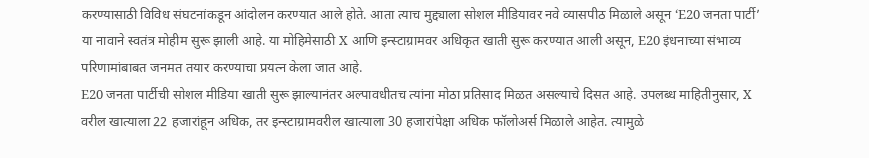करण्यासाठी विविध संघटनांकडून आंदोलन करण्यात आले होते. आता त्याच मुद्द्याला सोशल मीडियावर नवे व्यासपीठ मिळाले असून ‘E20 जनता पार्टी’ या नावाने स्वतंत्र मोहीम सुरू झाली आहे. या मोहिमेसाठी X आणि इन्स्टाग्रामवर अधिकृत खाती सुरू करण्यात आली असून, E20 इंधनाच्या संभाव्य परिणामांबाबत जनमत तयार करण्याचा प्रयत्न केला जात आहे.
E20 जनता पार्टीची सोशल मीडिया खाती सुरू झाल्यानंतर अल्पावधीतच त्यांना मोठा प्रतिसाद मिळत असल्याचे दिसत आहे. उपलब्ध माहितीनुसार, X वरील खात्याला 22 हजारांहून अधिक, तर इन्स्टाग्रामवरील खात्याला 30 हजारांपेक्षा अधिक फॉलोअर्स मिळाले आहेत. त्यामुळे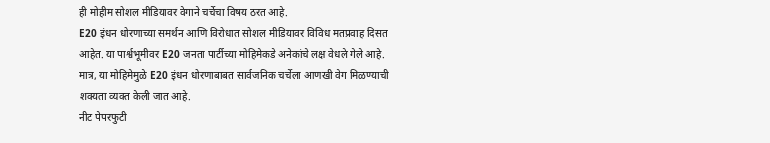ही मोहीम सोशल मीडियावर वेगाने चर्चेचा विषय ठरत आहे.
E20 इंधन धोरणाच्या समर्थन आणि विरोधात सोशल मीडियावर विविध मतप्रवाह दिसत आहेत. या पार्श्वभूमीवर E20 जनता पार्टीच्या मोहिमेकडे अनेकांचे लक्ष वेधले गेले आहे. मात्र, या मोहिमेमुळे E20 इंधन धोरणाबाबत सार्वजनिक चर्चेला आणखी वेग मिळण्याची शक्यता व्यक्त केली जात आहे.
नीट पेपरफुटी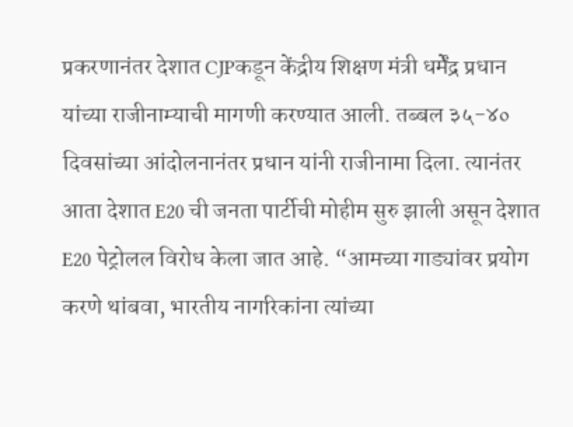प्रकरणानंतर देशात CJPकडून केंद्रीय शिक्षण मंत्री धर्मेंद्र प्रधान यांच्या राजीनाम्याची मागणी करण्यात आली. तब्बल ३५-४० दिवसांच्या आंदोलनानंतर प्रधान यांनी राजीनामा दिला. त्यानंतर आता देशात E20 ची जनता पार्टीची मोहीम सुरु झाली असून देशात E20 पेट्रोलल विरोध केला जात आहे. “आमच्या गाड्यांवर प्रयोग करणे थांबवा, भारतीय नागरिकांना त्यांच्या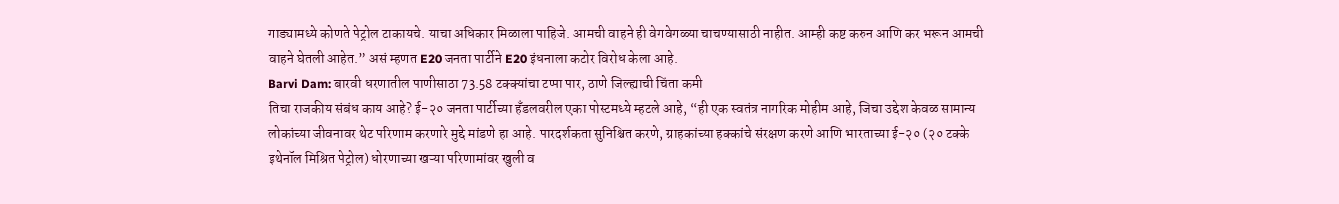गाड्यामध्ये कोणते पेट्रोल टाकायचे. याचा अधिकार मिळाला पाहिजे. आमची वाहने ही वेगवेगळ्या चाचण्यासाठी नाहीत. आम्ही कष्ट करुन आणि कर भरून आमची वाहने घेतली आहेत.” असं म्हणत E20 जनता पार्टीने E20 इंधनाला कटोर विरोध केला आहे.
Barvi Dam: बारवी धरणातील पाणीसाठा 73.58 टक्क्यांचा टप्पा पार, ठाणे जिल्ह्याची चिंता कमी
तिचा राजकीय संबंध काय आहे? ई-२० जनता पार्टीच्या हँडलवरील एका पोस्टमध्ये म्हटले आहे, “ही एक स्वतंत्र नागरिक मोहीम आहे, जिचा उद्देश केवळ सामान्य लोकांच्या जीवनावर थेट परिणाम करणारे मुद्दे मांडणे हा आहे. पारदर्शकता सुनिश्चित करणे, ग्राहकांच्या हक्कांचे संरक्षण करणे आणि भारताच्या ई-२० (२० टक्के इथेनॉल मिश्रित पेट्रोल) धोरणाच्या खऱ्या परिणामांवर खुली व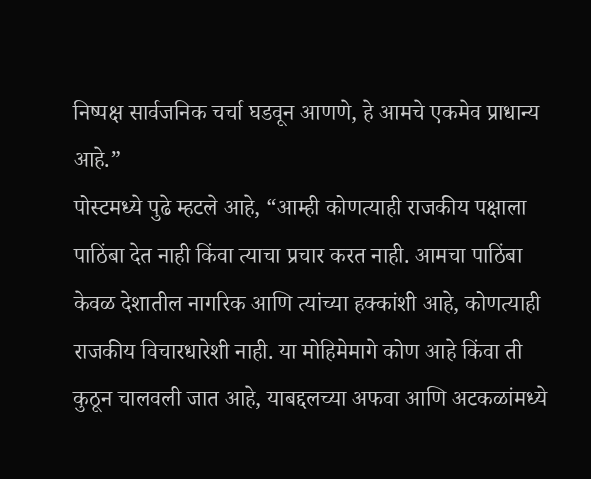निष्पक्ष सार्वजनिक चर्चा घडवून आणणे, हे आमचे एकमेव प्राधान्य आहे.”
पोस्टमध्ये पुढे म्हटले आहे, “आम्ही कोणत्याही राजकीय पक्षाला पाठिंबा देत नाही किंवा त्याचा प्रचार करत नाही. आमचा पाठिंबा केवळ देशातील नागरिक आणि त्यांच्या हक्कांशी आहे, कोणत्याही राजकीय विचारधारेशी नाही. या मोहिमेमागे कोण आहे किंवा ती कुठून चालवली जात आहे, याबद्दलच्या अफवा आणि अटकळांमध्ये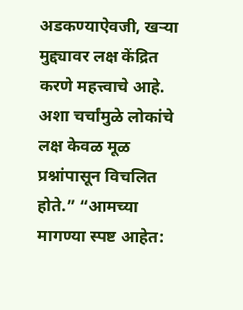अडकण्याऐवजी, खऱ्या मुद्द्यावर लक्ष केंद्रित करणे महत्त्वाचे आहे. अशा चर्चांमुळे लोकांचे लक्ष केवळ मूळ प्रश्नांपासून विचलित होते.” “आमच्या मागण्या स्पष्ट आहेत: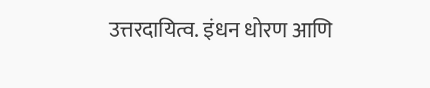उत्तरदायित्व. इंधन धोरण आणि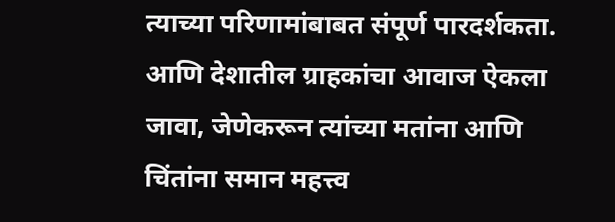त्याच्या परिणामांबाबत संपूर्ण पारदर्शकता. आणि देशातील ग्राहकांचा आवाज ऐकला जावा, जेणेकरून त्यांच्या मतांना आणि चिंतांना समान महत्त्व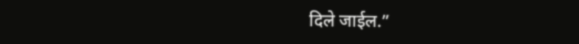दिले जाईल.”